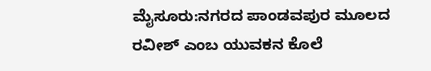ಮೈಸೂರು:ನಗರದ ಪಾಂಡವಪುರ ಮೂಲದ ರವೀಶ್ ಎಂಬ ಯುವಕನ ಕೊಲೆ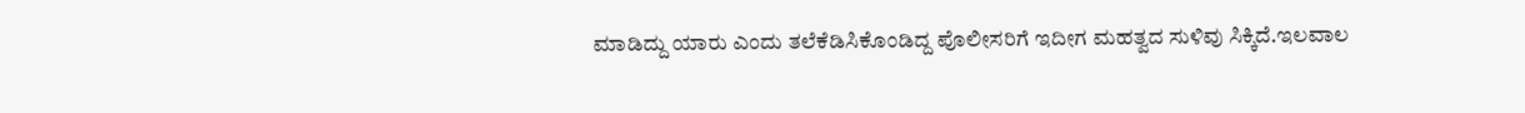ಮಾಡಿದ್ದು ಯಾರು ಎಂದು ತಲೆಕೆಡಿಸಿಕೊಂಡಿದ್ದ ಪೊಲೀಸರಿಗೆ ಇದೀಗ ಮಹತ್ವದ ಸುಳಿವು ಸಿಕ್ಕಿದೆ.ಇಲವಾಲ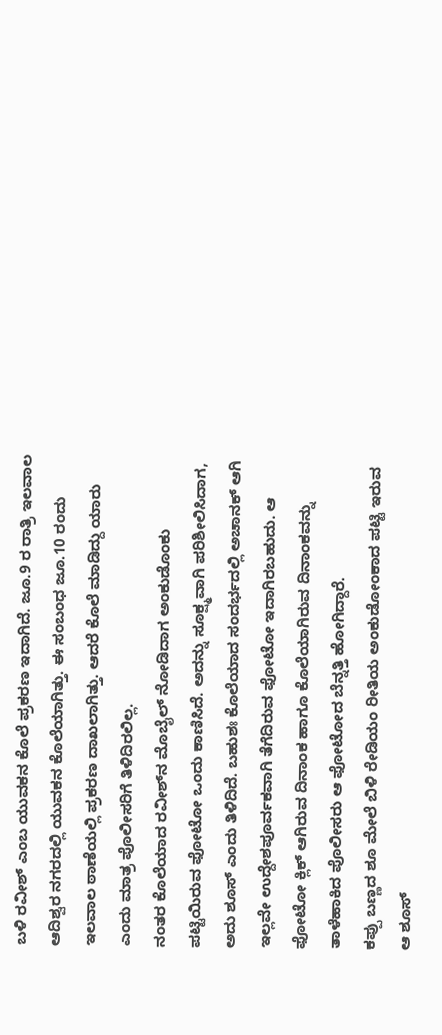ಬಳಿ ರವೀಶ್ ಎಂಬ ಯುವಕನ ಕೊಲೆ ಪ್ರಕರಣ ಇದಾಗಿದೆ. ಜೂ.9 ರ ರಾತ್ರಿ ಇಲವಾಲ ಆದಿಶ್ವರ ನಗರದಲ್ಲಿ ಯುವಕನ ಕೊಲೆಯಾಗಿತ್ತು. ಈ ಸಂಬಂಧ ಜೂ.10 ರಂದು ಇಲವಾಲ ಠಾಣೆಯಲ್ಲಿ ಪ್ರಕರಣ ದಾಖಲಾಗಿತ್ತು. ಆದರೆ ಕೊಲೆ ಮಾಡಿದ್ದು ಯಾರು ಎಂದು ಮಾತ್ರ ಪೊಲೀಸರಿಗೆ ತಿಳಿದಿರಲಿಲ್ಲ.
ನಂತರ ಕೊಲೆಯಾದ ರವೀಶ್‌ನ ಮೊಬೈಲ್‌ ನೋಡಿದಾಗ ಅಂಕುಡೊಂಕು ಪಟ್ಟಿಯಿರುವ ಫೋಟೋ ಒಂದು ಕಾಣಿಸಿದೆ. ಅದನ್ನು ಸೂಕ್ಷ್ಮವಾಗಿ ಪರಿಶೀಲಿಸಿದಾಗ, ಅದು ಶೂಸ್‌ ಎಂದು ತಿಳಿದಿದೆ. ಬಹುಶಃ ಕೊಲೆಯಾದ ಸಂದರ್ಭದಲ್ಲಿ ಅಚಾನಕ್‌ ಆಗಿ ಇಲ್ಲವೇ ಉದ್ದೇಶಪೂರ್ವಕವಾಗಿ ತೆಗೆದಿರುವ ಫೋಟೋ ಇದಾಗಿರಬಹುದು. ಆ ಫೋಟೋ ಕ್ಲಿಕ್‌ ಆಗಿರುವ ದಿನಾಂಕ ಹಾಗೂ ಕೊಲೆಯಾಗಿರುವ ದಿನಾಂಕವನ್ನು ತಾಳೆಹಾಕಿದ ಪೊಲೀಸರು ಆ ಫೋಟೋದ ಬೆನ್ನತ್ತಿ ಹೋಗಿದ್ದಾರೆ.
ಕಪ್ಪು ಬಣ್ಣದ ಶೂ ಮೇಲೆ ಬಿಳಿ ರೇಡಿಯಂ ರೀತಿಯ ಅಂಕುಡೋಂಕಾದ ಪಟ್ಟಿ ಇರುವ ಆ ಶೂಸ್‌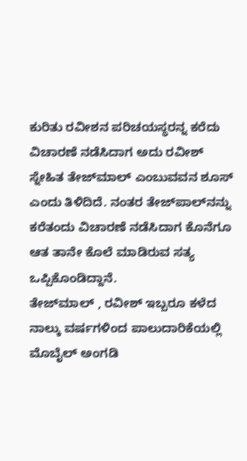ಕುರಿತು ರವೀಶನ ಪರಿಚಯಸ್ಥರನ್ನ ಕರೆದು ವಿಚಾರಣೆ ನಡೆಸಿದಾಗ ಅದು ರವೀಶ್ ಸ್ನೇಹಿತ ತೇಜ್‌ಮಾಲ್‌ ಎಂಬುವವನ ಶೂಸ್‌ ಎಂದು ತಿಳಿದಿದೆ. ನಂತರ ತೇಜ್‌ಪಾಲ್‌ನನ್ನು ಕರೆತಂದು ವಿಚಾರಣೆ ನಡೆಸಿದಾಗ ಕೊನೆಗೂ ಆತ ತಾನೇ ಕೊಲೆ ಮಾಡಿರುವ ಸತ್ಯ ಒಪ್ಪಿಕೊಂಡಿದ್ದಾನೆ.
ತೇಜ್‌ಮಾಲ್ , ರವೀಶ್ ಇಬ್ಬರೂ ಕಳೆದ ನಾಲ್ಕು ವರ್ಷಗಳಿಂದ ಪಾಲುದಾರಿಕೆಯಲ್ಲಿ ಮೊಬೈಲ್ ಅಂಗಡಿ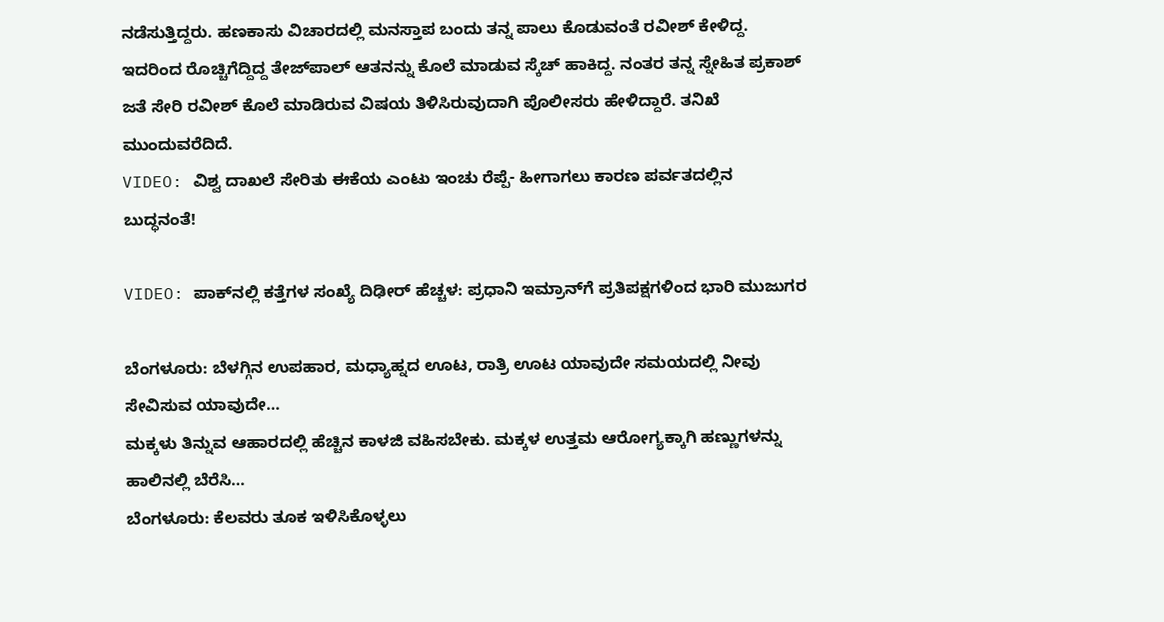ನಡೆಸುತ್ತಿದ್ದರು. ಹಣಕಾಸು ವಿಚಾರದಲ್ಲಿ ಮನಸ್ತಾಪ ಬಂದು ತನ್ನ ಪಾಲು ಕೊಡುವಂತೆ ರವೀಶ್ ಕೇಳಿದ್ದ. ಇದರಿಂದ ರೊಚ್ಚಿಗೆದ್ದಿದ್ದ ತೇಜ್‌ಪಾಲ್‌ ಆತನನ್ನು ಕೊಲೆ ಮಾಡುವ ಸ್ಕೆಚ್‌ ಹಾಕಿದ್ದ. ನಂತರ ತನ್ನ ಸ್ನೇಹಿತ ಪ್ರಕಾಶ್ ಜತೆ ಸೇರಿ ರವೀಶ್ ಕೊಲೆ ಮಾಡಿರುವ ವಿಷಯ ತಿಳಿಸಿರುವುದಾಗಿ ಪೊಲೀಸರು ಹೇಳಿದ್ದಾರೆ. ತನಿಖೆ ಮುಂದುವರೆದಿದೆ.
VIDEO: ವಿಶ್ವ ದಾಖಲೆ ಸೇರಿತು ಈಕೆಯ ಎಂಟು ಇಂಚು ರೆಪ್ಪೆ- ಹೀಗಾಗಲು ಕಾರಣ ಪರ್ವತದಲ್ಲಿನ ಬುದ್ಧನಂತೆ!

VIDEO: ಪಾಕ್‌ನಲ್ಲಿ ಕತ್ತೆಗಳ ಸಂಖ್ಯೆ ದಿಢೀರ್‌ ಹೆಚ್ಚಳ: ಪ್ರಧಾನಿ ಇಮ್ರಾನ್‌ಗೆ ಪ್ರತಿಪಕ್ಷಗಳಿಂದ ಭಾರಿ ಮುಜುಗರ

ಬೆಂಗಳೂರು: ಬೆಳಗ್ಗಿನ ಉಪಹಾರ, ಮಧ್ಯಾಹ್ನದ ಊಟ, ರಾತ್ರಿ ಊಟ ಯಾವುದೇ ಸಮಯದಲ್ಲಿ ನೀವು ಸೇವಿಸುವ ಯಾವುದೇ…
ಮಕ್ಕಳು ತಿನ್ನುವ ಆಹಾರದಲ್ಲಿ ಹೆಚ್ಚಿನ ಕಾಳಜಿ ವಹಿಸಬೇಕು. ಮಕ್ಕಳ ಉತ್ತಮ ಆರೋಗ್ಯಕ್ಕಾಗಿ ಹಣ್ಣುಗಳನ್ನು ಹಾಲಿನಲ್ಲಿ ಬೆರೆಸಿ…
ಬೆಂಗಳೂರು: ಕೆಲವರು ತೂಕ ಇಳಿಸಿಕೊಳ್ಳಲು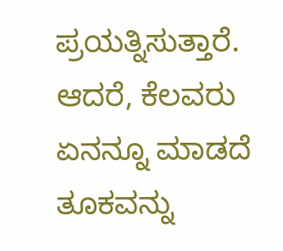ಪ್ರಯತ್ನಿಸುತ್ತಾರೆ. ಆದರೆ, ಕೆಲವರು ಏನನ್ನೂ ಮಾಡದೆ ತೂಕವನ್ನು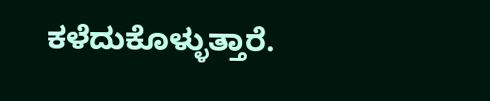ಕಳೆದುಕೊಳ್ಳುತ್ತಾರೆ.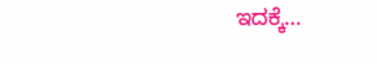ಇದಕ್ಕೆ…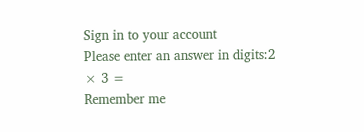Sign in to your account
Please enter an answer in digits:2 × 3 =
Remember me